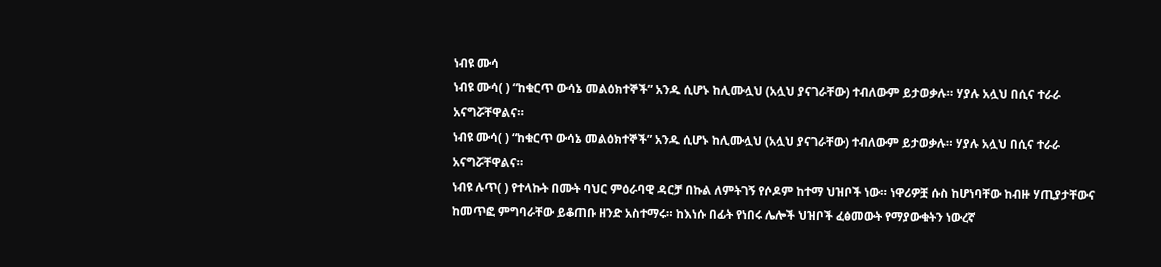ነብዩ ሙሳ
ነብዩ ሙሳ( ) “ከቁርጥ ውሳኔ መልዕክተኞች” አንዱ ሲሆኑ ከሊሙሏህ (አሏህ ያናገራቸው) ተብለውም ይታወቃሉ። ሃያሉ አሏህ በሲና ተራራ አናግሯቸዋልና።
ነብዩ ሙሳ( ) “ከቁርጥ ውሳኔ መልዕክተኞች” አንዱ ሲሆኑ ከሊሙሏህ (አሏህ ያናገራቸው) ተብለውም ይታወቃሉ። ሃያሉ አሏህ በሲና ተራራ አናግሯቸዋልና።
ነብዩ ሉጥ( ) የተላኩት በሙት ባህር ምዕራባዊ ዳርቻ በኩል ለምትገኝ የሶዶም ከተማ ህዝቦች ነው። ነዋሪዎቿ ሱስ ከሆነባቸው ከብዙ ሃጢያታቸውና ከመጥፎ ምግባራቸው ይቆጠቡ ዘንድ አስተማሩ። ከእነሱ በፊት የነበሩ ሌሎች ህዝቦች ፈፅመውት የማያውቁትን ነውረኛ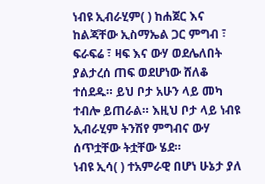ነብዩ ኢብራሂም( ) ከሐጀር እና ከልጃቸው ኢስማኤል ጋር ምግብ ፣ ፍራፍሬ ፣ ዛፍ እና ውሃ ወደሌለበት ያልታረሰ ጠፍ ወደሆነው ሸለቆ ተሰደዱ። ይህ ቦታ አሁን ላይ መካ ተብሎ ይጠራል። እዚህ ቦታ ላይ ነብዩ ኢብራሂም ትንሽየ ምግብና ውሃ ሰጥቷቸው ትቷቸው ሄደ።
ነብዩ ኢሳ( ) ተአምራዊ በሆነ ሁኔታ ያለ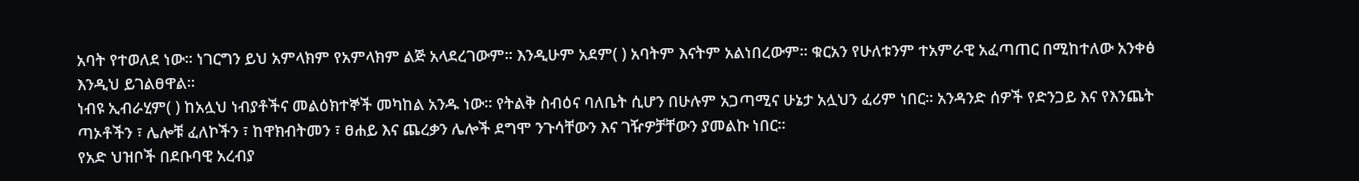አባት የተወለደ ነው። ነገርግን ይህ አምላክም የአምላክም ልጅ አላደረገውም። እንዲሁም አደም( ) አባትም እናትም አልነበረውም። ቁርአን የሁለቱንም ተአምራዊ አፈጣጠር በሚከተለው አንቀፅ እንዲህ ይገልፀዋል።
ነብዩ ኢብራሂም( ) ከአሏህ ነብያቶችና መልዕክተኞች መካከል አንዱ ነው። የትልቅ ስብዕና ባለቤት ሲሆን በሁሉም አጋጣሚና ሁኔታ አሏህን ፈሪም ነበር። አንዳንድ ሰዎች የድንጋይ እና የእንጨት ጣኦቶችን ፣ ሌሎቹ ፈለኮችን ፣ ከዋክብትመን ፣ ፀሐይ እና ጨረቃን ሌሎች ደግሞ ንጉሳቸውን እና ገዥዎቻቸውን ያመልኩ ነበር።
የአድ ህዝቦች በደቡባዊ አረብያ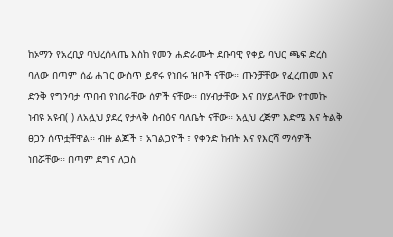ከኦማን የአረቢያ ባህረሰላጤ እስከ የመን ሐድራሙት ደቡባዊ የቀይ ባህር ጫፍ ድረስ ባለው በጣም ሰፊ ሐገር ውስጥ ይኖሩ የነበሩ ዝቦች ናቸው። ጡንቻቸው የፈረጠመ እና ድንቅ የግንባታ ጥበብ የነበራቸው ሰዎች ናቸው። በሃብታቸው እና በሃይላቸው የተመኩ
ነብዩ አዩብ( ) ለአሏህ ያደረ የታላቅ ስብዕና ባለቤት ናቸው። አሏህ ረጅም እድሜ እና ትልቅ ፀጋን ሰጥቷቸዋል። ብዙ ልጆች ፣ አገልጋዮች ፣ የቀንድ ከብት እና የእርሻ ማሳዎች ነበሯቸው። በጣም ደግና ለጋስ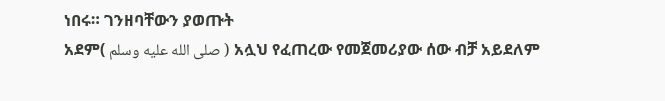ነበሩ። ገንዘባቸውን ያወጡት
አደም( صلى الله عليه وسلم ) አሏህ የፈጠረው የመጀመሪያው ሰው ብቻ አይደለም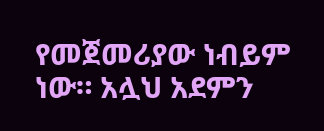የመጀመሪያው ነብይም ነው። አሏህ አደምን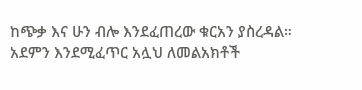ከጭቃ እና ሁን ብሎ እንደፈጠረው ቁርአን ያስረዳል። አደምን እንደሚፈጥር አሏህ ለመልአክቶች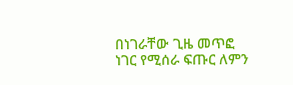በነገራቸው ጊዜ መጥፎ ነገር የሚሰራ ፍጡር ለምን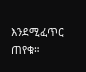እንደሚፈጥር ጠየቁ።